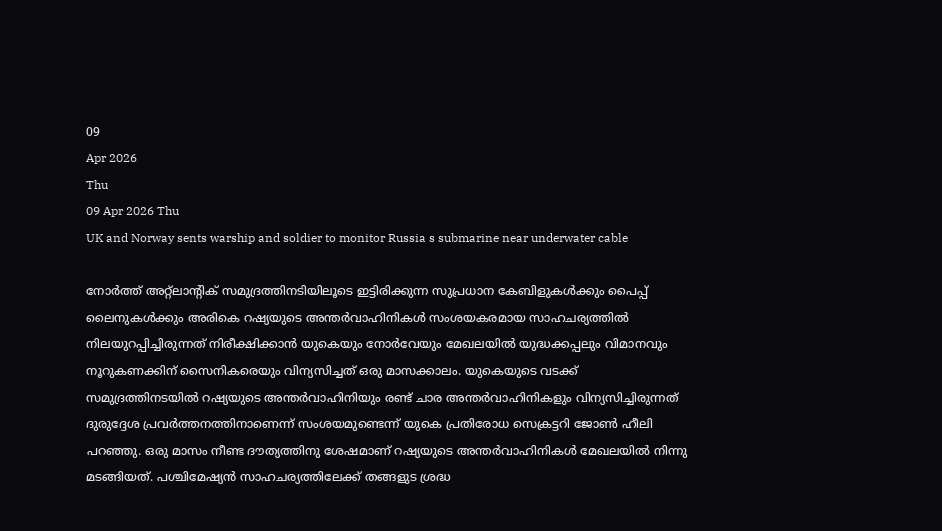09
Apr 2026
Thu
09 Apr 2026 Thu
UK and Norway sents warship and soldier to monitor Russia s submarine near underwater cable

നോര്‍ത്ത് അറ്റ്‌ലാന്റിക് സമുദ്രത്തിനടിയിലൂടെ ഇട്ടിരിക്കുന്ന സുപ്രധാന കേബിളുകള്‍ക്കും പൈപ്പ് ലൈനുകള്‍ക്കും അരികെ റഷ്യയുടെ അന്തര്‍വാഹിനികള്‍ സംശയകരമായ സാഹചര്യത്തില്‍ നിലയുറപ്പിച്ചിരുന്നത് നിരീക്ഷിക്കാന്‍ യുകെയും നോര്‍വേയും മേഖലയില്‍ യുദ്ധക്കപ്പലും വിമാനവും നൂറുകണക്കിന് സൈനികരെയും വിന്യസിച്ചത് ഒരു മാസക്കാലം. യുകെയുടെ വടക്ക് സമുദ്രത്തിനടയില്‍ റഷ്യയുടെ അന്തര്‍വാഹിനിയും രണ്ട് ചാര അന്തര്‍വാഹിനികളും വിന്യസിച്ചിരുന്നത് ദുരുദ്ദേശ പ്രവര്‍ത്തനത്തിനാണെന്ന് സംശയമുണ്ടെന്ന് യുകെ പ്രതിരോധ സെക്രട്ടറി ജോണ്‍ ഹീലി പറഞ്ഞു. ഒരു മാസം നീണ്ട ദൗത്യത്തിനു ശേഷമാണ് റഷ്യയുടെ അന്തര്‍വാഹിനികള്‍ മേഖലയില്‍ നിന്നു മടങ്ങിയത്. പശ്ചിമേഷ്യന്‍ സാഹചര്യത്തിലേക്ക് തങ്ങളുട ശ്രദ്ധ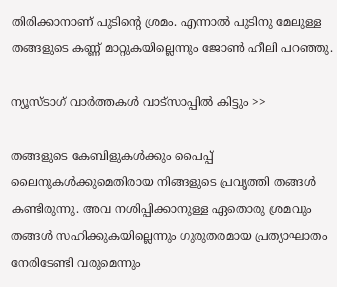തിരിക്കാനാണ് പുടിന്റെ ശ്രമം. എന്നാല്‍ പുടിനു മേലുള്ള തങ്ങളുടെ കണ്ണ് മാറ്റുകയില്ലെന്നും ജോണ്‍ ഹീലി പറഞ്ഞു.

ന്യൂസ്ടാഗ് വാര്‍ത്തകള്‍ വാട്‌സാപ്പില്‍ കിട്ടും >>

തങ്ങളുടെ കേബിളുകള്‍ക്കും പൈപ്പ് ലൈനുകള്‍ക്കുമെതിരായ നിങ്ങളുടെ പ്രവൃത്തി തങ്ങള്‍ കണ്ടിരുന്നു. അവ നശിപ്പിക്കാനുള്ള ഏതൊരു ശ്രമവും തങ്ങള്‍ സഹിക്കുകയില്ലെന്നും ഗുരുതരമായ പ്രത്യാഘാതം നേരിടേണ്ടി വരുമെന്നും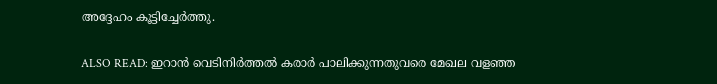അദ്ദേഹം കൂട്ടിച്ചേര്‍ത്തു.

ALSO READ: ഇറാന്‍ വെടിനിര്‍ത്തല്‍ കരാര്‍ പാലിക്കുന്നതുവരെ മേഖല വളഞ്ഞ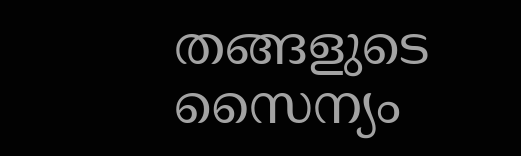തങ്ങളുടെ സൈന്യം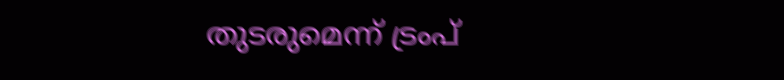തുടരുമെന്ന് ട്രംപ്